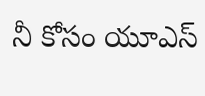నీ కోసం యూఎస్‌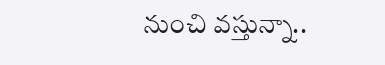నుంచి వస్తున్నా..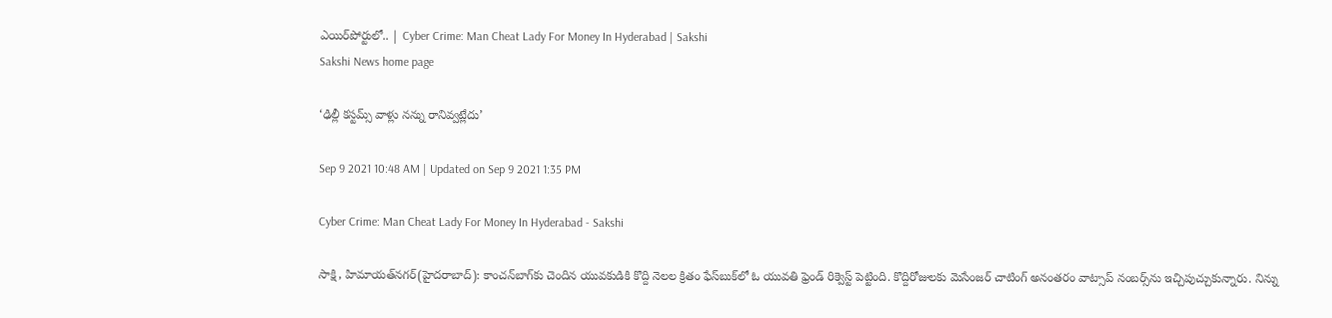ఎయిర్‌పోర్టులో.. | Cyber Crime: Man Cheat Lady For Money In Hyderabad | Sakshi
Sakshi News home page

‘ఢిల్లీ కస్టమ్స్‌ వాళ్లు నన్ను రానివ్వట్లేదు’

Sep 9 2021 10:48 AM | Updated on Sep 9 2021 1:35 PM

Cyber Crime: Man Cheat Lady For Money In Hyderabad - Sakshi

సాక్షి, హిమాయత్‌నగర్‌(హైదరాబాద్‌): కాంచన్‌బాగ్‌కు చెందిన యువకుడికి కొద్ది నెలల క్రితం ఫేస్‌బుక్‌లో ఓ యువతి ఫ్రెండ్‌ రిక్వెస్ట్‌ పెట్టింది. కొద్దిరోజులకు మెసేంజర్‌ చాటింగ్‌ అనంతరం వాట్సాప్‌ నంబర్స్‌ను ఇచ్చిపుచ్చుకున్నారు. నిన్ను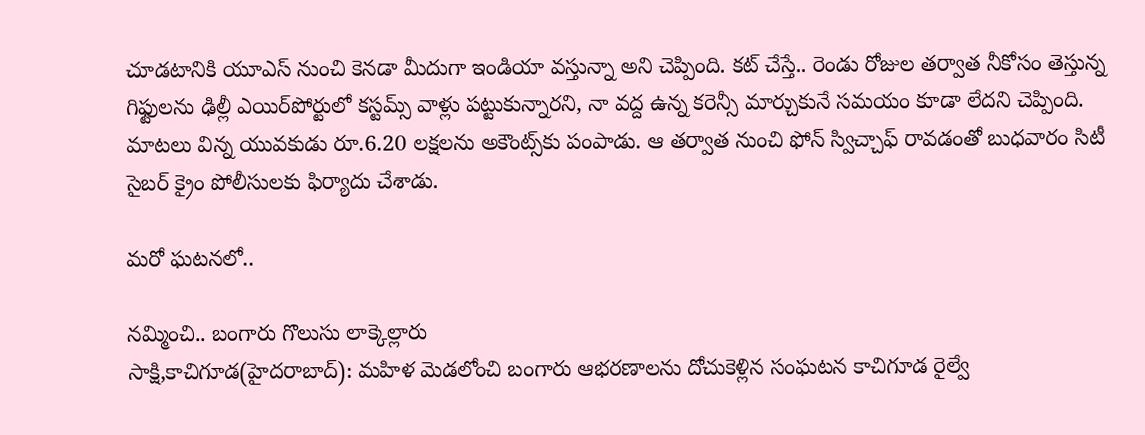చూడటానికి యూఎస్‌ నుంచి కెనడా మీదుగా ఇండియా వస్తున్నా అని చెప్పింది. కట్‌ చేస్తే.. రెండు రోజుల తర్వాత నీకోసం తెస్తున్న గిఫ్టులను ఢిల్లీ ఎయిర్‌పోర్టులో కస్టమ్స్‌ వాళ్లు పట్టుకున్నారని, నా వద్ద ఉన్న కరెన్సీ మార్చుకునే సమయం కూడా లేదని చెప్పింది. మాటలు విన్న యువకుడు రూ.6.20 లక్షలను అకౌంట్స్‌కు పంపాడు. ఆ తర్వాత నుంచి ఫోన్‌ స్విచ్చాఫ్‌ రావడంతో బుధవారం సిటీ సైబర్‌ క్రైం పోలీసులకు ఫిర్యాదు చేశాడు.

మరో ఘటనలో..

నమ్మించి.. బంగారు గొలుసు లాక్కెల్లారు
సాక్షి,కాచిగూడ(హైదరాబాద్‌): మహిళ మెడలోంచి బంగారు ఆభరణాలను దోచుకెళ్లిన సంఘటన కాచిగూడ రైల్వే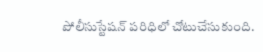పోలీసుస్టేషన్‌ పరిధిలో చోటుచేసుకుంది.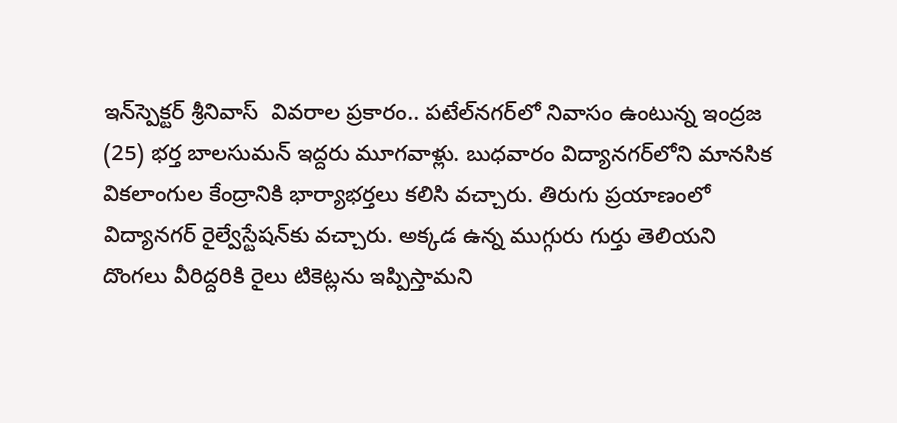ఇన్‌స్పెక్టర్‌ శ్రీనివాస్‌  వివరాల ప్రకారం.. పటేల్‌నగర్‌లో నివాసం ఉంటున్న ఇంద్రజ (25) భర్త బాలసుమన్‌ ఇద్దరు మూగవాళ్లు. బుధవారం విద్యానగర్‌లోని మానసిక వికలాంగుల కేంద్రానికి భార్యాభర్తలు కలిసి వచ్చారు. తిరుగు ప్రయాణంలో విద్యానగర్‌ రైల్వేస్టేషన్‌కు వచ్చారు. అక్కడ ఉన్న ముగ్గురు గుర్తు తెలియని దొంగలు వీరిద్దరికి రైలు టికెట్లను ఇప్పిస్తామని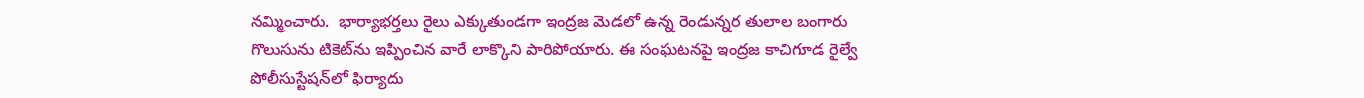నమ్మించారు.  భార్యాభర్తలు రైలు ఎక్కుతుండగా ఇంద్రజ మెడలో ఉన్న రెండున్నర తులాల బంగారు గొలుసును టికెట్‌ను ఇప్పించిన వారే లాక్కొని పారిపోయారు. ఈ సంఘటనపై ఇంద్రజ కాచిగూడ రైల్వే పోలీసుస్టేషన్‌లో ఫిర్యాదు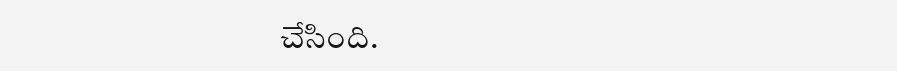చేసింది.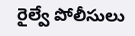రైల్వే పోలీసులు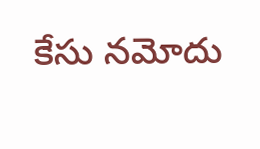కేసు నమోదు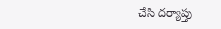చేసి దర్యాప్తు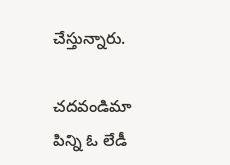చేస్తున్నారు.

చదవండిమా పిన్ని ఓ లేడీ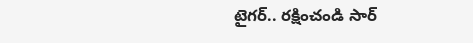టైగర్‌.. రక్షించండి సార్‌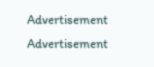Advertisement
Advertisement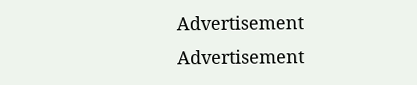Advertisement
Advertisement